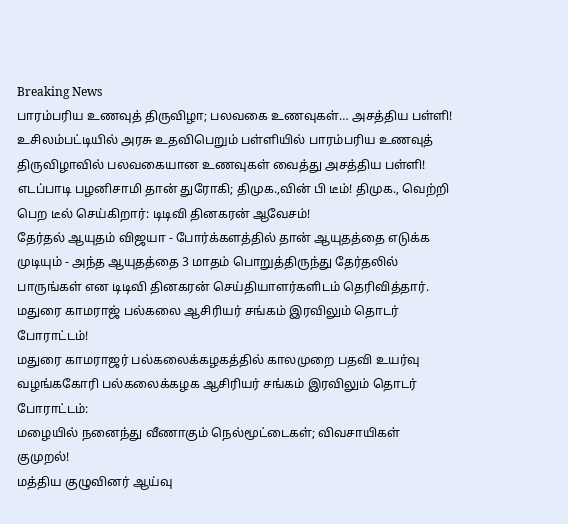Breaking News
பாரம்பரிய உணவுத் திருவிழா; பலவகை உணவுகள்… அசத்திய பள்ளி!
உசிலம்பட்டியில் அரசு உதவிபெறும் பள்ளியில் பாரம்பரிய உணவுத் திருவிழாவில் பலவகையான உணவுகள் வைத்து அசத்திய பள்ளி!
எடப்பாடி பழனிசாமி தான் துரோகி; திமுக.,வின் பி டீம்! திமுக., வெற்றி பெற டீல் செய்கிறார்: டிடிவி தினகரன் ஆவேசம்!
தேர்தல் ஆயுதம் விஜயா - போர்க்களத்தில் தான் ஆயுதத்தை எடுக்க முடியும் - அந்த ஆயுதத்தை 3 மாதம் பொறுத்திருந்து தேர்தலில் பாருங்கள் என டிடிவி தினகரன் செய்தியாளர்களிடம் தெரிவித்தார்.
மதுரை காமராஜ் பல்கலை ஆசிரியர் சங்கம் இரவிலும் தொடர் போராட்டம்!
மதுரை காமராஜர் பல்கலைக்கழகத்தில் காலமுறை பதவி உயர்வு வழங்ககோரி பல்கலைக்கழக ஆசிரியர் சங்கம் இரவிலும் தொடர் போராட்டம்:
மழையில் நனைந்து வீணாகும் நெல்மூட்டைகள்; விவசாயிகள் குமுறல்!
மத்திய குழுவினர் ஆய்வு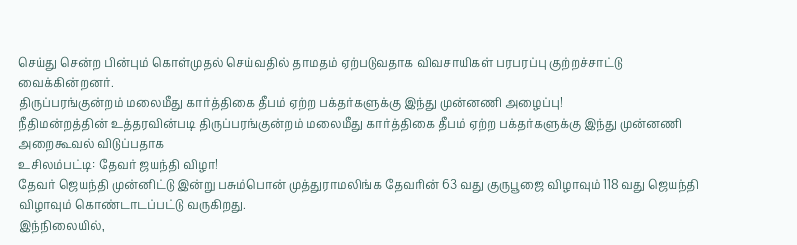செய்து சென்ற பின்பும் கொள்முதல் செய்வதில் தாமதம் ஏற்படுவதாக விவசாயிகள் பரபரப்பு குற்றச்சாட்டு வைக்கின்றனர்.
திருப்பரங்குன்றம் மலைமீது கார்த்திகை தீபம் ஏற்ற பக்தர்களுக்கு இந்து முன்னணி அழைப்பு!
நீதிமன்றத்தின் உத்தரவின்படி திருப்பரங்குன்றம் மலைமீது கார்த்திகை தீபம் ஏற்ற பக்தர்களுக்கு இந்து முன்னணி அறைகூவல் விடுப்பதாக
உசிலம்பட்டி: தேவர் ஜயந்தி விழா!
தேவர் ஜெயந்தி முன்னிட்டு இன்று பசும்பொன் முத்துராமலிங்க தேவரின் 63 வது குருபூஜை விழாவும் 118 வது ஜெயந்தி விழாவும் கொண்டாடப்பட்டு வருகிறது.
இந்நிலையில்,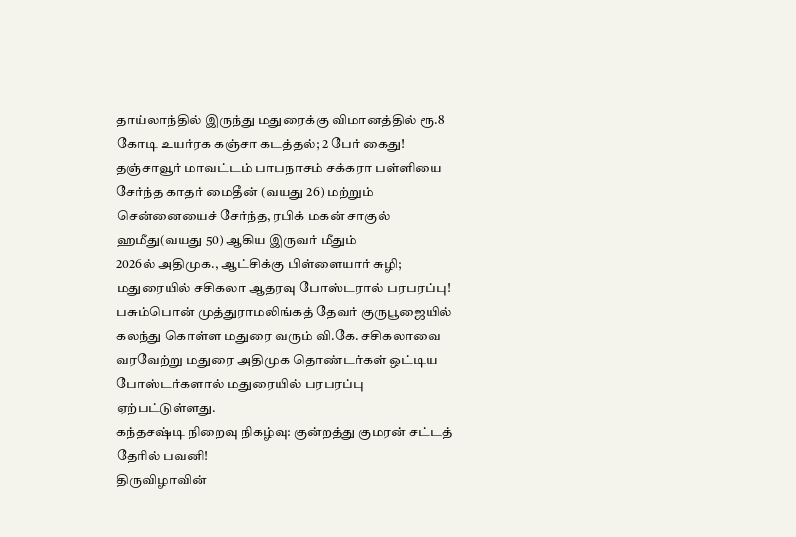தாய்லாந்தில் இருந்து மதுரைக்கு விமானத்தில் ரூ.8 கோடி உயர்ரக கஞ்சா கடத்தல்; 2 பேர் கைது!
தஞ்சாவூர் மாவட்டம் பாபநாசம் சக்கரா பள்ளியை சேர்ந்த காதர் மைதீன் (வயது 26) மற்றும் சென்னையைச் சேர்ந்த, ரபிக் மகன் சாகுல் ஹமீது(வயது 50) ஆகிய இருவர் மீதும்
2026ல் அதிமுக., ஆட்சிக்கு பிள்ளையார் சுழி; மதுரையில் சசிகலா ஆதரவு போஸ்டரால் பரபரப்பு!
பசும்பொன் முத்துராமலிங்கத் தேவர் குருபூஜையில் கலந்து கொள்ள மதுரை வரும் வி.கே. சசிகலாவை வரவேற்று மதுரை அதிமுக தொண்டர்கள் ஒட்டிய போஸ்டர்களால் மதுரையில் பரபரப்பு ஏற்பட்டுள்ளது.
கந்தசஷ்டி நிறைவு நிகழ்வு: குன்றத்து குமரன் சட்டத் தேரில் பவனி!
திருவிழாவின்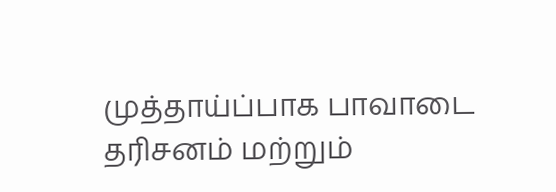முத்தாய்ப்பாக பாவாடை தரிசனம் மற்றும்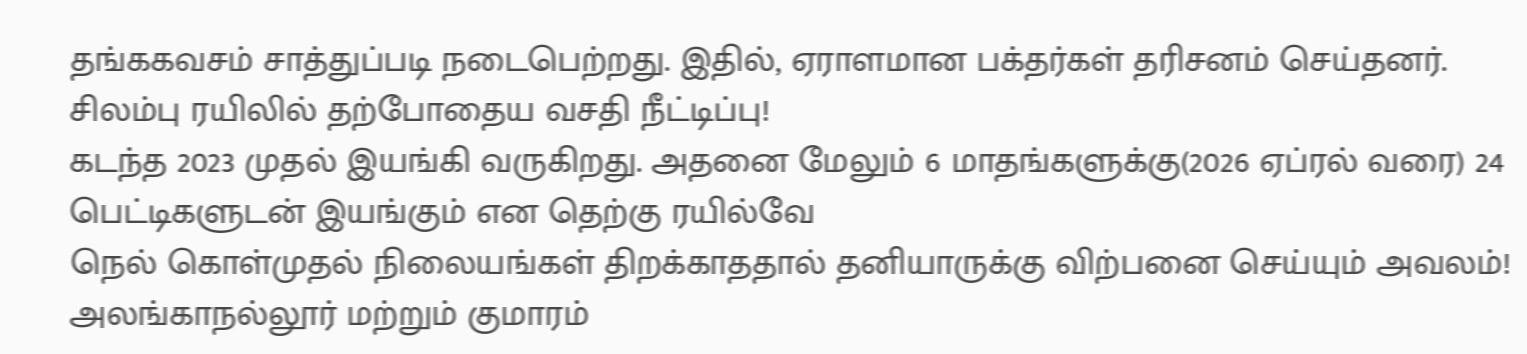தங்ககவசம் சாத்துப்படி நடைபெற்றது. இதில், ஏராளமான பக்தர்கள் தரிசனம் செய்தனர்.
சிலம்பு ரயிலில் தற்போதைய வசதி நீட்டிப்பு!
கடந்த 2023 முதல் இயங்கி வருகிறது. அதனை மேலும் 6 மாதங்களுக்கு(2026 ஏப்ரல் வரை) 24 பெட்டிகளுடன் இயங்கும் என தெற்கு ரயில்வே
நெல் கொள்முதல் நிலையங்கள் திறக்காததால் தனியாருக்கு விற்பனை செய்யும் அவலம்!
அலங்காநல்லூர் மற்றும் குமாரம்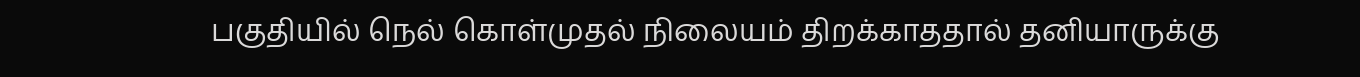பகுதியில் நெல் கொள்முதல் நிலையம் திறக்காததால் தனியாருக்கு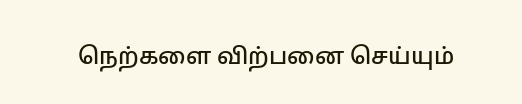நெற்களை விற்பனை செய்யும்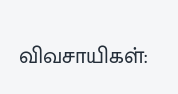விவசாயிகள்: